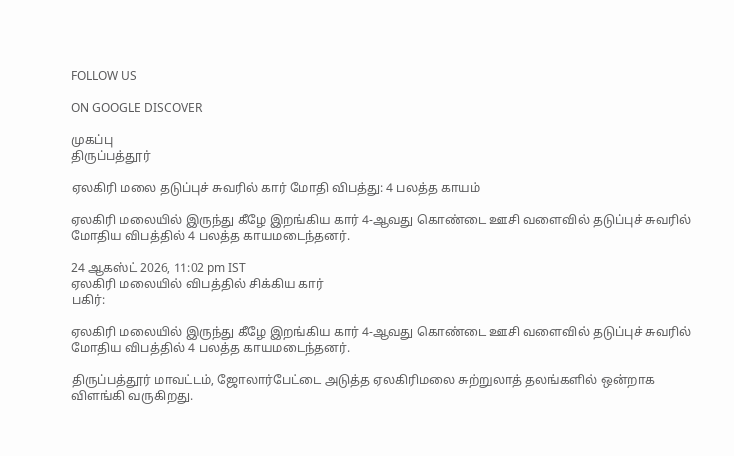FOLLOW US

ON GOOGLE DISCOVER

முகப்பு
திருப்பத்தூர்

ஏலகிரி மலை தடுப்புச் சுவரில் கார் மோதி விபத்து: 4 பலத்த காயம்

ஏலகிரி மலையில் இருந்து கீழே இறங்கிய கார் 4-ஆவது கொண்டை ஊசி வளைவில் தடுப்புச் சுவரில் மோதிய விபத்தில் 4 பலத்த காயமடைந்தனர்.

24 ஆகஸ்ட் 2026, 11:02 pm IST
ஏலகிரி மலையில் விபத்தில் சிக்கிய கார்
பகிர்:

ஏலகிரி மலையில் இருந்து கீழே இறங்கிய கார் 4-ஆவது கொண்டை ஊசி வளைவில் தடுப்புச் சுவரில் மோதிய விபத்தில் 4 பலத்த காயமடைந்தனர்.

திருப்பத்தூர் மாவட்டம், ஜோலார்பேட்டை அடுத்த ஏலகிரிமலை சுற்றுலாத் தலங்களில் ஒன்றாக விளங்கி வருகிறது.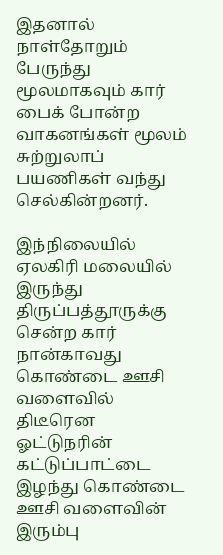இதனால் நாள்தோறும் பேருந்து மூலமாகவும் கார் பைக் போன்ற வாகனங்கள் மூலம் சுற்றுலாப் பயணிகள் வந்து செல்கின்றனர்.

இந்நிலையில் ஏலகிரி மலையில் இருந்து திருப்பத்தூருக்கு சென்ற கார் நான்காவது கொண்டை ஊசி வளைவில் திடீரென ஓட்டுநரின் கட்டுப்பாட்டை இழந்து கொண்டை ஊசி வளைவின் இரும்பு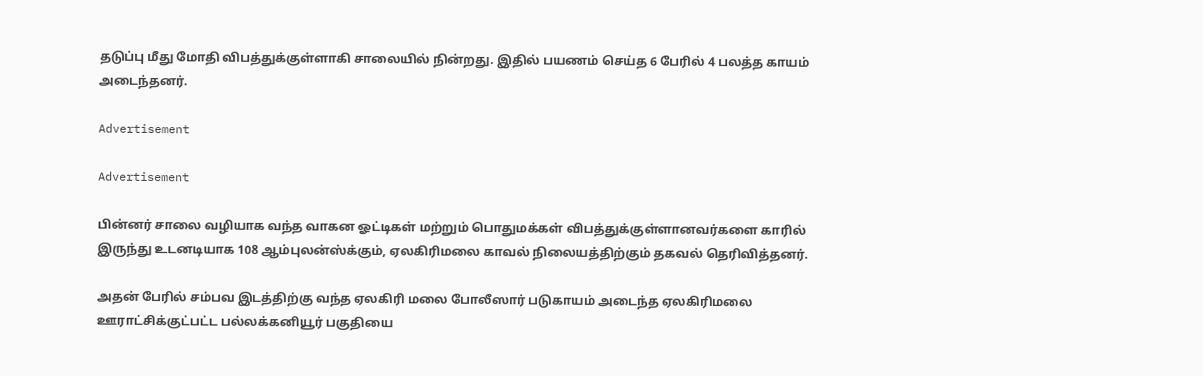தடுப்பு மீது மோதி விபத்துக்குள்ளாகி சாலையில் நின்றது. இதில் பயணம் செய்த 6 பேரில் 4 பலத்த காயம் அடைந்தனர்.

Advertisement

Advertisement

பின்னர் சாலை வழியாக வந்த வாகன ஓட்டிகள் மற்றும் பொதுமக்கள் விபத்துக்குள்ளானவர்களை காரில் இருந்து உடனடியாக 108 ஆம்புலன்ஸ்க்கும், ஏலகிரிமலை காவல் நிலையத்திற்கும் தகவல் தெரிவித்தனர்.

அதன் பேரில் சம்பவ இடத்திற்கு வந்த ஏலகிரி மலை போலீஸார் படுகாயம் அடைந்த ஏலகிரிமலை ஊராட்சிக்குட்பட்ட பல்லக்கனியூர் பகுதியை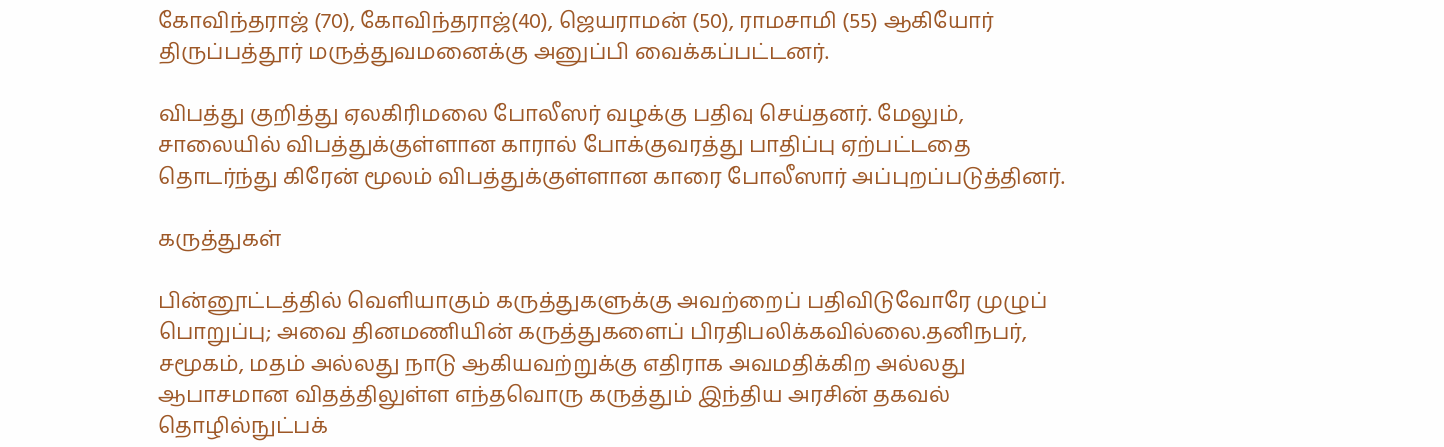கோவிந்தராஜ் (70), கோவிந்தராஜ்(40), ஜெயராமன் (50), ராமசாமி (55) ஆகியோர் திருப்பத்தூர் மருத்துவமனைக்கு அனுப்பி வைக்கப்பட்டனர்.

விபத்து குறித்து ஏலகிரிமலை போலீஸர் வழக்கு பதிவு செய்தனர். மேலும், சாலையில் விபத்துக்குள்ளான காரால் போக்குவரத்து பாதிப்பு ஏற்பட்டதை தொடர்ந்து கிரேன் மூலம் விபத்துக்குள்ளான காரை போலீஸார் அப்புறப்படுத்தினர்.

கருத்துகள்

பின்னூட்டத்தில் வெளியாகும் கருத்துகளுக்கு அவற்றைப் பதிவிடுவோரே முழுப் பொறுப்பு; அவை தினமணியின் கருத்துகளைப் பிரதிபலிக்கவில்லை.தனிநபர், சமூகம், மதம் அல்லது நாடு ஆகியவற்றுக்கு எதிராக அவமதிக்கிற அல்லது ஆபாசமான விதத்திலுள்ள எந்தவொரு கருத்தும் இந்திய அரசின் தகவல் தொழில்நுட்பக்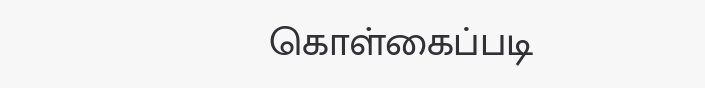கொள்கைப்படி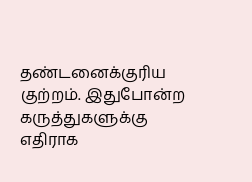தண்டனைக்குரிய குற்றம். இதுபோன்ற கருத்துகளுக்கு எதிராக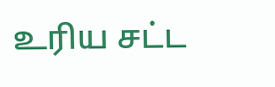உரிய சட்ட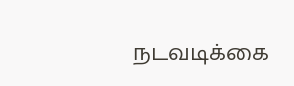நடவடிக்கை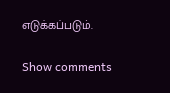எடுக்கப்படும்.

Show comments